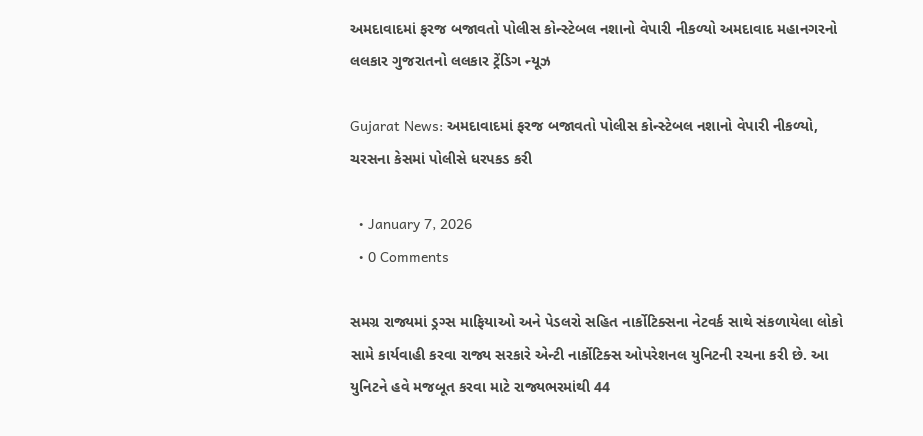અમદાવાદમાં ફરજ બજાવતો પોલીસ કોન્સ્ટેબલ નશાનો વેપારી નીકળ્યો અમદાવાદ મહાનગરનો લલકાર ગુજરાતનો લલકાર ટ્રેંડિગ ન્યૂઝ

Gujarat News: અમદાવાદમાં ફરજ બજાવતો પોલીસ કોન્સ્ટેબલ નશાનો વેપારી નીકળ્યો, ચરસના કેસમાં પોલીસે ધરપકડ કરી

  • January 7, 2026
  • 0 Comments

સમગ્ર રાજ્યમાં ડ્રગ્સ માફિયાઓ અને પેડલરો સહિત નાર્કોટિક્સના નેટવર્ક સાથે સંકળાયેલા લોકો સામે કાર્યવાહી કરવા રાજ્ય સરકારે એન્ટી નાર્કોટિક્સ ઓપરેશનલ યુનિટની રચના કરી છે. આ યુનિટને હવે મજબૂત કરવા માટે રાજ્યભરમાંથી 44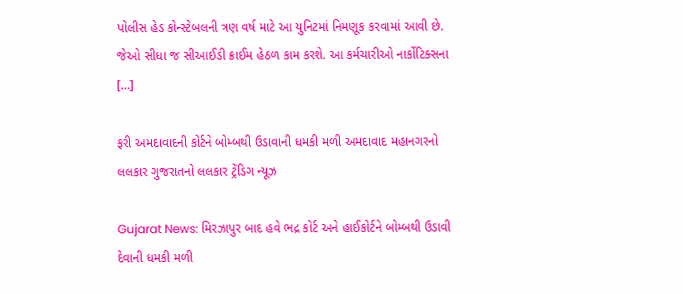પોલીસ હેડ કોન્સ્ટેબલની ત્રણ વર્ષ માટે આ યુનિટમાં નિમણૂક કરવામાં આવી છે. જેઓ સીધા જ સીઆઈડી ક્રાઈમ હેઠળ કામ કરશે. આ કર્મચારીઓ નાર્કોટિક્સના […]

ફરી અમદાવાદની કોર્ટને બોમ્બથી ઉડાવાની ધમકી મળી અમદાવાદ મહાનગરનો લલકાર ગુજરાતનો લલકાર ટ્રેંડિગ ન્યૂઝ

Gujarat News: મિરઝાપુર બાદ હવે ભદ્ર કોર્ટ અને હાઈકોર્ટને બોમ્બથી ઉડાવી દેવાની ધમકી મળી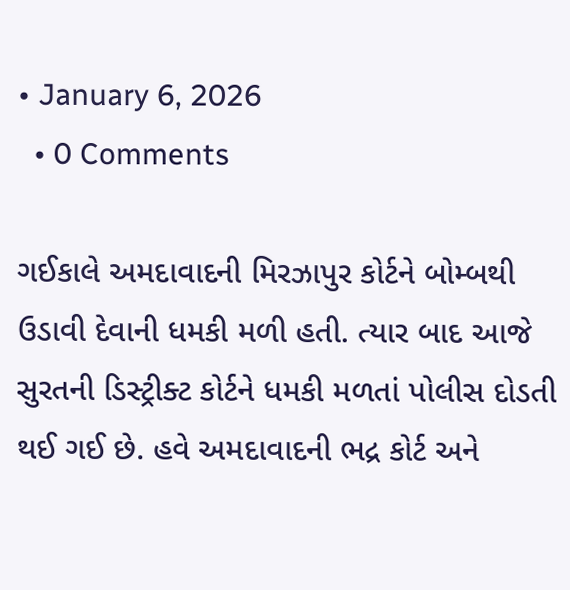• January 6, 2026
  • 0 Comments

ગઈકાલે અમદાવાદની મિરઝાપુર કોર્ટને બોમ્બથી ઉડાવી દેવાની ધમકી મળી હતી. ત્યાર બાદ આજે સુરતની ડિસ્ટ્રીક્ટ કોર્ટને ધમકી મળતાં પોલીસ દોડતી થઈ ગઈ છે. હવે અમદાવાદની ભદ્ર કોર્ટ અને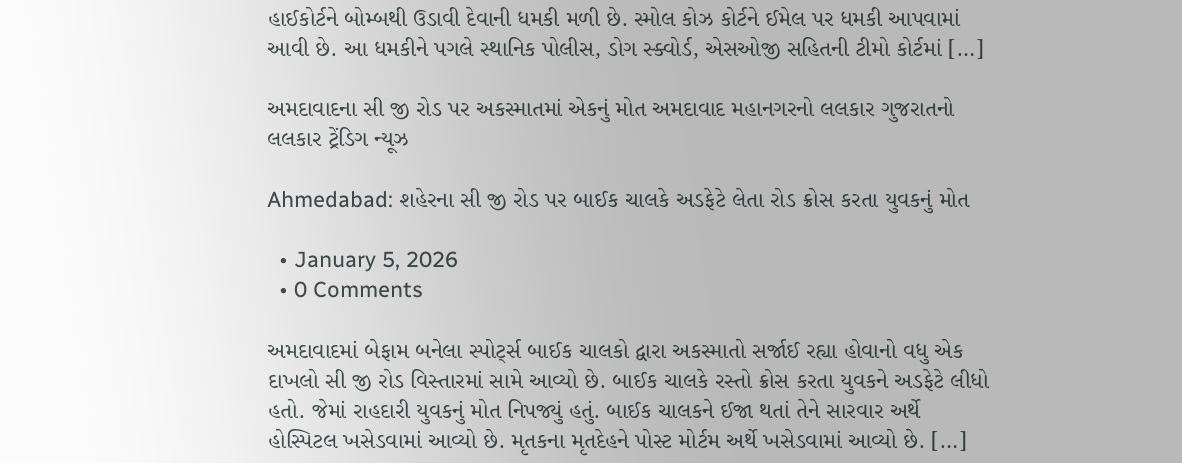હાઈકોર્ટને બોમ્બથી ઉડાવી દેવાની ધમકી મળી છે. સ્મોલ કોઝ કોર્ટને ઈમેલ પર ધમકી આપવામાં આવી છે. આ ધમકીને પગલે સ્થાનિક પોલીસ, ડોગ સ્ક્વોર્ડ, એસઓજી સહિતની ટીમો કોર્ટમાં […]

અમદાવાદના સી જી રોડ પર અકસ્માતમાં એકનું મોત અમદાવાદ મહાનગરનો લલકાર ગુજરાતનો લલકાર ટ્રેંડિગ ન્યૂઝ

Ahmedabad: શહેરના સી જી રોડ પર બાઈક ચાલકે અડફેટે લેતા રોડ ક્રોસ કરતા યુવકનું મોત

  • January 5, 2026
  • 0 Comments

અમદાવાદમાં બેફામ બનેલા સ્પોર્ટ્સ બાઈક ચાલકો દ્વારા અકસ્માતો સર્જાઈ રહ્યા હોવાનો વધુ એક દાખલો સી જી રોડ વિસ્તારમાં સામે આવ્યો છે. બાઈક ચાલકે રસ્તો ક્રોસ કરતા યુવકને અડફેટે લીધો હતો. જેમાં રાહદારી યુવકનું મોત નિપજ્યું હતું. બાઈક ચાલકને ઈજા થતાં તેને સારવાર અર્થે હોસ્પિટલ ખસેડવામાં આવ્યો છે. મૃતકના મૃતદેહને પોસ્ટ મોર્ટમ અર્થે ખસેડવામાં આવ્યો છે. […]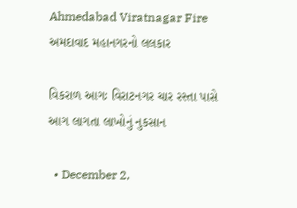Ahmedabad Viratnagar Fire અમદાવાદ મહાનગરનો લલકાર

વિકરાળ આગઃ વિરાટનગર ચાર રસ્તા પાસે આગ લાગતા લાખોનું નુકસાન

  • December 2,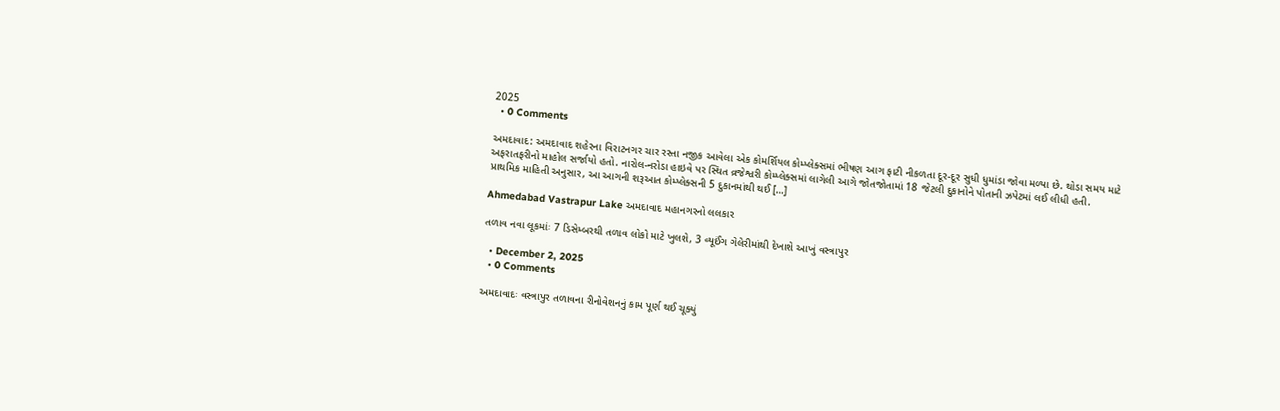2025
  • 0 Comments

અમદાવાદ: અમદાવાદ શહેરના વિરાટનગર ચાર રસ્તા નજીક આવેલા એક કોમર્શિયલ કોમ્પ્લેક્સમાં ભીષણ આગ ફાટી નીકળતા દૂર-દૂર સુધી ધુમાંડા જોવા મળ્યા છે. થોડા સમય માટે અફરાતફરીનો માહોલ સર્જાયો હતો. નારોલ-નરોડા હાઇવે પર સ્થિત વ્રજેશ્વરી કોમ્પ્લેક્સમાં લાગેલી આગે જોતજોતામાં 18 જેટલી દુકાનોને પોતાની ઝપેટમાં લઈ લીધી હતી. પ્રાથમિક માહિતી અનુસાર, આ આગની શરૂઆત કોમ્પ્લેક્સની 5 દુકાનમાંથી થઈ […]

Ahmedabad Vastrapur Lake અમદાવાદ મહાનગરનો લલકાર

તળાવ નવા લૂકમાંઃ 7 ડિસેમ્બરથી તળાવ લોકો માટે ખુલશે, 3 વ્યૂઈંગ ગેલેરીમાંથી દેખાશે આખું વસ્ત્રાપુર

  • December 2, 2025
  • 0 Comments

અમદાવાદઃ વસ્ત્રાપુર તળાવના રીનોવેશનનું કામ પૂર્ણ થઈ ચૂક્યું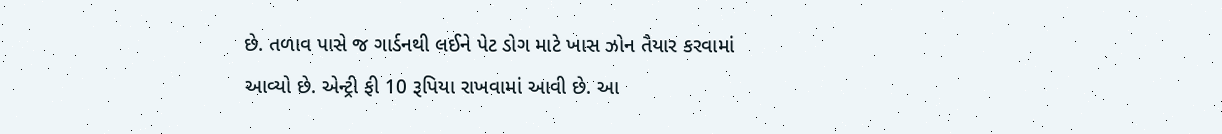છે. તળાવ પાસે જ ગાર્ડનથી લઈને પેટ ડોગ માટે ખાસ ઝોન તૈયાર કરવામાં આવ્યો છે. એન્ટ્રી ફી 10 રૂપિયા રાખવામાં આવી છે. આ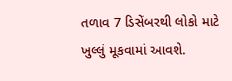તળાવ 7 ડિસેંબરથી લોકો માટે ખુલ્લું મૂકવામાં આવશે.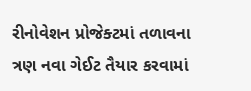રીનોવેશન પ્રોજેક્ટમાં તળાવના ત્રણ નવા ગેઈટ તૈયાર કરવામાં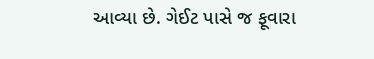આવ્યા છે. ગેઈટ પાસે જ ફૂવારા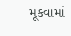મૂકવામાં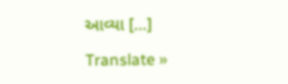આવ્યા […]

Translate »